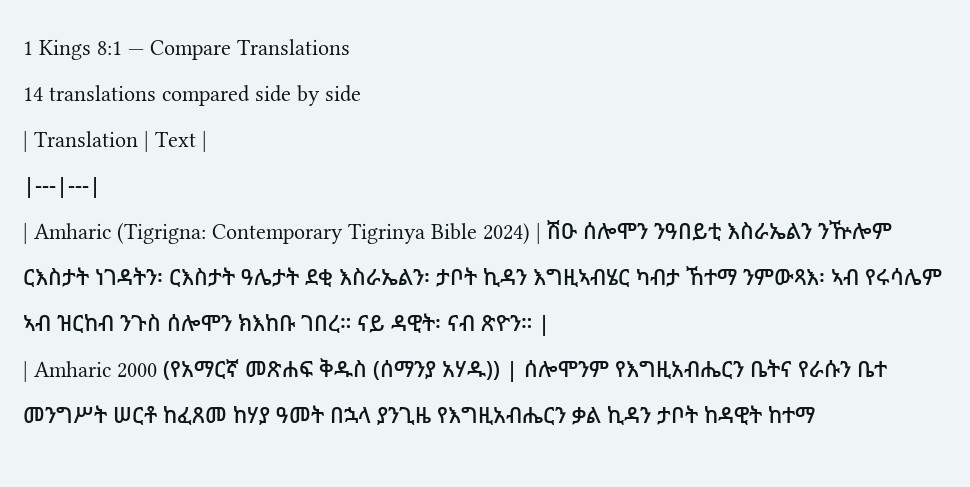1 Kings 8:1 — Compare Translations
14 translations compared side by side
| Translation | Text |
|---|---|
| Amharic (Tigrigna: Contemporary Tigrinya Bible 2024) | ሽዑ ሰሎሞን ንዓበይቲ እስራኤልን ንዅሎም ርእስታት ነገዳትን፡ ርእስታት ዓሌታት ደቂ እስራኤልን፡ ታቦት ኪዳን እግዚኣብሄር ካብታ ኸተማ ንምውጻእ፡ ኣብ የሩሳሌም ኣብ ዝርከብ ንጉስ ሰሎሞን ክእከቡ ገበረ። ናይ ዳዊት፡ ናብ ጽዮን። |
| Amharic 2000 (የአማርኛ መጽሐፍ ቅዱስ (ሰማንያ አሃዱ)) | ሰሎሞንም የእግዚአብሔርን ቤትና የራሱን ቤተ መንግሥት ሠርቶ ከፈጸመ ከሃያ ዓመት በኋላ ያንጊዜ የእግዚአብሔርን ቃል ኪዳን ታቦት ከዳዊት ከተማ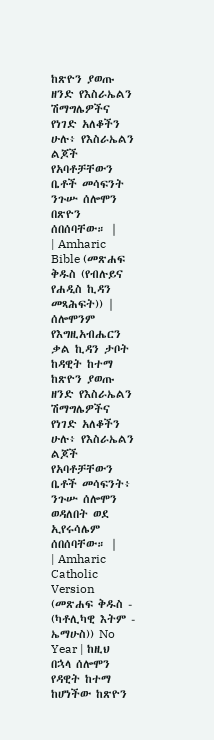ከጽዮን ያወጡ ዘንድ የእስራኤልን ሽማግሌዎችና የነገድ አለቆችን ሁሉ፥ የእስራኤልን ልጆች የአባቶቻቸውን ቤቶች መሳፍንት ንጉሡ ሰሎሞን በጽዮን ሰበሰባቸው። |
| Amharic Bible (መጽሐፍ ቅዱስ (የብሉይና የሐዲስ ኪዳን መጻሕፍት)) | ሰሎሞንም የእግዚአብሔርን ቃል ኪዳን ታቦት ከዳዊት ከተማ ከጽዮን ያወጡ ዘንድ የእስራኤልን ሽማግሌዎችና የነገድ አለቆችን ሁሉ፥ የእስራኤልን ልጆች የአባቶቻቸውን ቤቶች መሳፍንት፥ ንጉሡ ሰሎሞን ወዳለበት ወደ ኢየሩሳሌም ሰበሰባቸው። |
| Amharic Catholic Version (መጽሐፍ ቅዱስ - (ካቶሊካዊ እትም - ኤማሁስ)) No Year | ከዚህ በኋላ ሰሎሞን የዳዊት ከተማ ከሆነችው ከጽዮን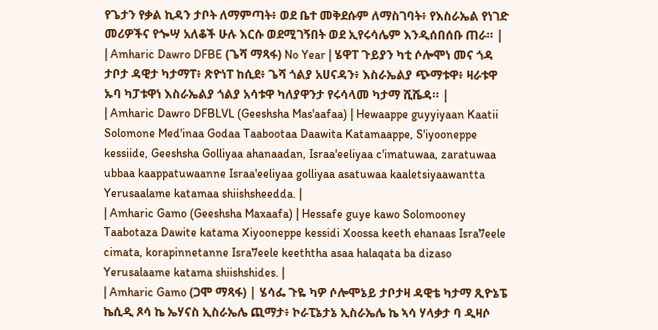የጌታን የቃል ኪዳን ታቦት ለማምጣት፥ ወደ ቤተ መቅደሱም ለማስገባት፥ የእስራኤል የነገድ መሪዎችና የጐሣ አለቆች ሁሉ እርሱ ወደሚገኝበት ወደ ኢየሩሳሌም እንዲሰበሰቡ ጠራ። |
| Amharic Dawro DFBE (ጌሻ ማጻፋ) No Year | ሄዋፐ ጉይያን ካቲ ሶሎሞነ መና ጎዳ ታቦታ ዳዊታ ካታማፐ፥ ጽዮነፐ ከሲደ፥ ጌሻ ጎልያ አሀናዳን፥ እስራኤልያ ጭማቱዋ፥ ዛራቱዋ ኡባ ካፓቱዋነ እስራኤልያ ጎልያ አሳቱዋ ካለያዋንታ የሩሳላመ ካታማ ሺሼዳ። |
| Amharic Dawro DFBLVL (Geeshsha Mas'aafaa) | Hewaappe guyyiyaan Kaatii Solomone Med'inaa Godaa Taabootaa Daawita Katamaappe, S'iyooneppe kessiide, Geeshsha Golliyaa ahanaadan, Israa'eeliyaa c'imatuwaa, zaratuwaa ubbaa kaappatuwaanne Israa'eeliyaa golliyaa asatuwaa kaaletsiyaawantta Yerusaalame katamaa shiishsheedda. |
| Amharic Gamo (Geeshsha Maxaafa) | Hessafe guye kawo Solomooney Taabotaza Dawite katama Xiyooneppe kessidi Xoossa keeth ehanaas Isra7eele cimata, korapinnetanne Isra7eele keeththa asaa halaqata ba dizaso Yerusalaame katama shiishshides. |
| Amharic Gamo (ጋሞ ማጻፋ) | ሄሳፌ ጉዬ ካዎ ሶሎሞኔይ ታቦታዛ ዳዊቴ ካታማ ጺዮኔፔ ኬሲዲ ጾሳ ኬ ኤሃናስ ኢስራኤሌ ጪማታ፥ ኮራፒኔታኔ ኢስራኤሌ ኬ ኣሳ ሃላቃታ ባ ዲዛሶ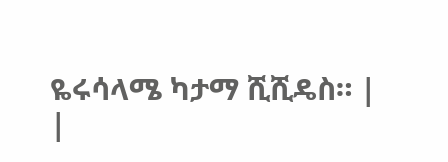ዬሩሳላሜ ካታማ ሺሺዴስ። |
|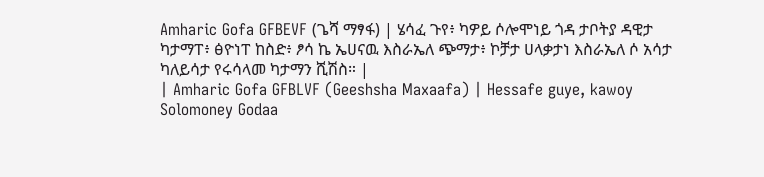Amharic Gofa GFBEVF (ጌሻ ማፃፋ) | ሄሳፈ ጉየ፥ ካዎይ ሶሎሞነይ ጎዳ ታቦትያ ዳዊታ ካታማፐ፥ ፅዮነፐ ከስድ፥ ፆሳ ኬ ኤሀናዉ እስራኤለ ጭማታ፥ ኮቻታ ሀላቃታነ እስራኤለ ሶ አሳታ ካለይሳታ የሩሳላመ ካታማን ሺሽስ። |
| Amharic Gofa GFBLVF (Geeshsha Maxaafa) | Hessafe guye, kawoy Solomoney Godaa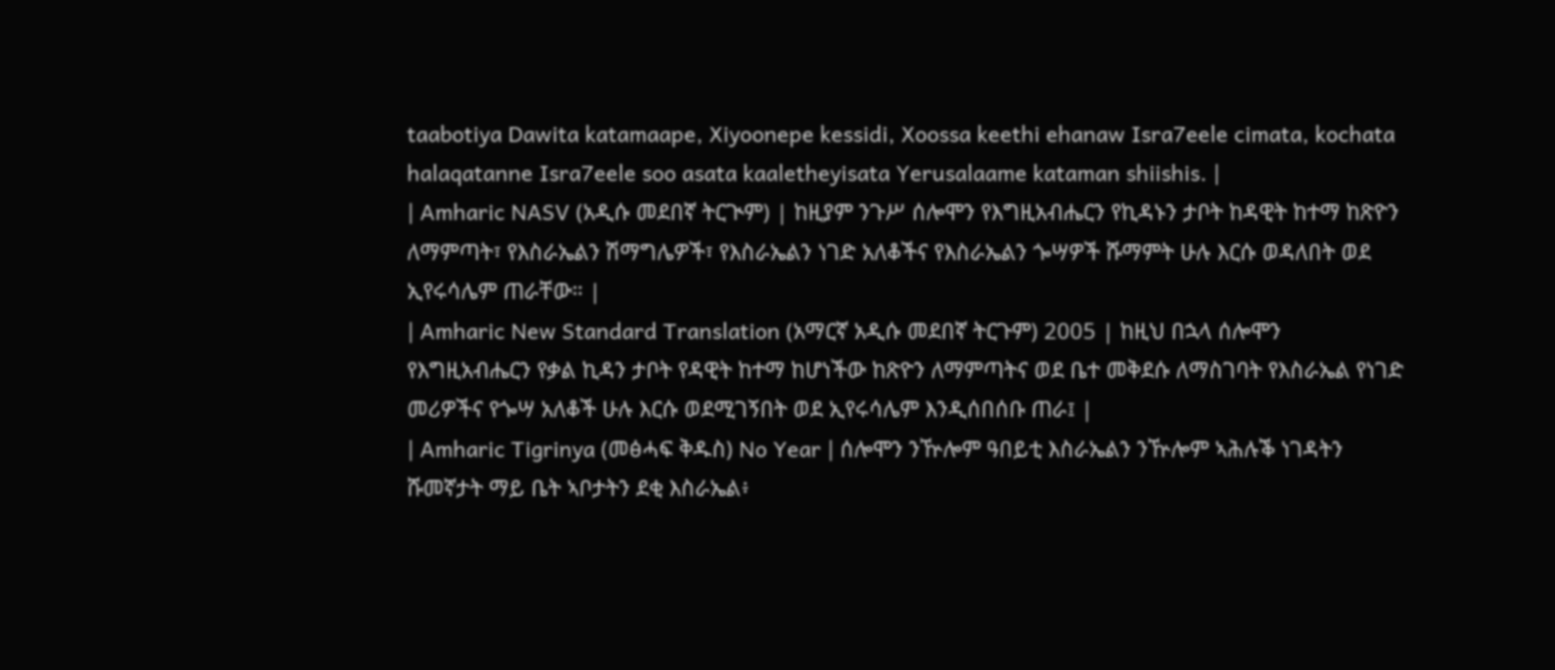taabotiya Dawita katamaape, Xiyoonepe kessidi, Xoossa keethi ehanaw Isra7eele cimata, kochata halaqatanne Isra7eele soo asata kaaletheyisata Yerusalaame kataman shiishis. |
| Amharic NASV (አዲሱ መደበኛ ትርጒም) | ከዚያም ንጉሥ ሰሎሞን የእግዚአብሔርን የኪዳኑን ታቦት ከዳዊት ከተማ ከጽዮን ለማምጣት፣ የእስራኤልን ሽማግሌዎች፣ የእስራኤልን ነገድ አለቆችና የእስራኤልን ጐሣዎች ሹማምት ሁሉ እርሱ ወዳለበት ወደ ኢየሩሳሌም ጠራቸው። |
| Amharic New Standard Translation (አማርኛ አዲሱ መደበኛ ትርጉም) 2005 | ከዚህ በኋላ ሰሎሞን የእግዚአብሔርን የቃል ኪዳን ታቦት የዳዊት ከተማ ከሆነችው ከጽዮን ለማምጣትና ወደ ቤተ መቅደሱ ለማስገባት የእስራኤል የነገድ መሪዎችና የጐሣ አለቆች ሁሉ እርሱ ወደሚገኝበት ወደ ኢየሩሳሌም እንዲሰበሰቡ ጠራ፤ |
| Amharic Tigrinya (መፅሓፍ ቅዱስ) No Year | ሰሎሞን ንዅሎም ዓበይቲ እስራኤልን ንዅሎም ኣሕሉቕ ነገዳትን ሹመኛታት ማይ ቤት ኣቦታትን ደቂ እስራኤል፥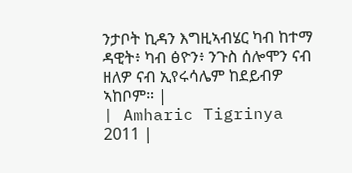ንታቦት ኪዳን እግዚኣብሄር ካብ ከተማ ዳዊት፥ ካብ ፅዮን፥ ንጉስ ሰሎሞን ናብ ዘለዎ ናብ ኢየሩሳሌም ከደይብዎ ኣከቦም። |
| Amharic Tigrinya 2011 |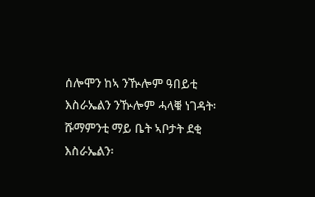ሰሎሞን ከኣ ንዂሎም ዓበይቲ እስራኤልን ንዂሎም ሓላቑ ነገዳት፡ ሹማምንቲ ማይ ቤት ኣቦታት ደቂ እስራኤልን፡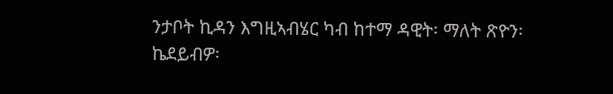ንታቦት ኪዳን እግዚኣብሄር ካብ ከተማ ዳዊት፡ ማለት ጽዮን፡ ኬደይብዎ፡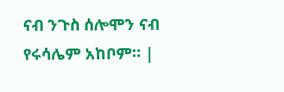ናብ ንጉስ ሰሎሞን ናብ የሩሳሌም አከቦም። |